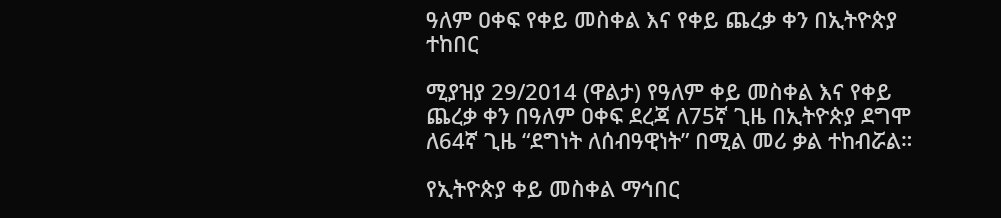ዓለም ዐቀፍ የቀይ መስቀል እና የቀይ ጨረቃ ቀን በኢትዮጵያ ተከበር

ሚያዝያ 29/2014 (ዋልታ) የዓለም ቀይ መስቀል እና የቀይ ጨረቃ ቀን በዓለም ዐቀፍ ደረጃ ለ75ኛ ጊዜ በኢትዮጵያ ደግሞ ለ64ኛ ጊዜ “ደግነት ለሰብዓዊነት” በሚል መሪ ቃል ተከብሯል።

የኢትዮጵያ ቀይ መስቀል ማኅበር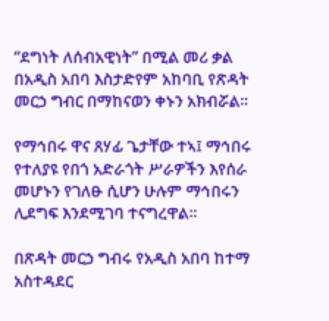“ደግነት ለሰብአዊነት” በሚል መሪ ቃል በአዲስ አበባ እስታድየም አከባቢ የጽዳት መርኃ ግብር በማከናወን ቀኑን አክብሯል።

የማኅበሩ ዋና ጸሃፊ ጌታቸው ተኣ፤ ማኅበሩ የተለያዩ የበጎ አድራጎት ሥራዎችን እየሰራ መሆኑን የገለፁ ሲሆን ሁሉም ማኅበሩን ሊደግፍ እንደሚገባ ተናግረዋል።

በጽዳት መርኃ ግብሩ የአዲስ አበባ ከተማ አስተዳደር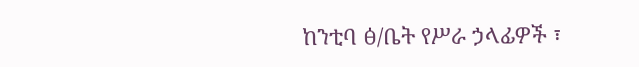ከንቲባ ፅ/ቤት የሥራ ኃላፊዎች ፣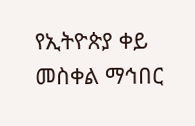የኢትዮጵያ ቀይ መስቀል ማኅበር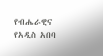የብሔራዊና የአዲስ አበባ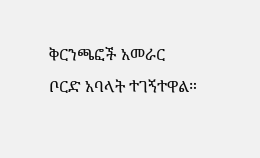ቅርንጫፎች አመራር ቦርድ አባላት ተገኝተዋል።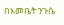በእመቤት ንጉሴ